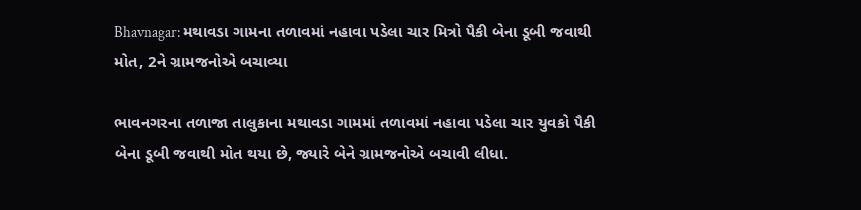Bhavnagar: મથાવડા ગામના તળાવમાં નહાવા પડેલા ચાર મિત્રો પૈકી બેના ડૂબી જવાથી મોત, 2ને ગ્રામજનોએ બચાવ્યા

ભાવનગરના તળાજા તાલુકાના મથાવડા ગામમાં તળાવમાં નહાવા પડેલા ચાર યુવકો પૈકી બેના ડૂબી જવાથી મોત થયા છે, જ્યારે બેને ગ્રામજનોએ બચાવી લીધા.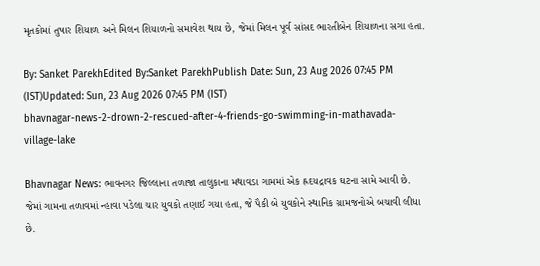મૃતકોમાં તુષાર શિયાળ અને મિલન શિયાળનો સમાવેશ થાય છે, જેમાં મિલન પૂર્વ સાંસદ ભારતીબેન શિયાળના સગા હતા.

By: Sanket ParekhEdited By:Sanket ParekhPublish Date: Sun, 23 Aug 2026 07:45 PM (IST)Updated: Sun, 23 Aug 2026 07:45 PM (IST)
bhavnagar-news-2-drown-2-rescued-after-4-friends-go-swimming-in-mathavada-village-lake

Bhavnagar News: ભાવનગર જિલ્લાના તળાજા તાલુકાના મથાવડા ગામમાં એક હ્રદયદ્રાવક ઘટના સામે આવી છે. જેમાં ગામના તળાવમાં ન્હાવા પડેલા ચાર યુવકો તણાઈ ગયા હતા, જે પૈકી બે યુવકોને સ્થાનિક ગ્રામજનોએ બચાવી લીધા છે.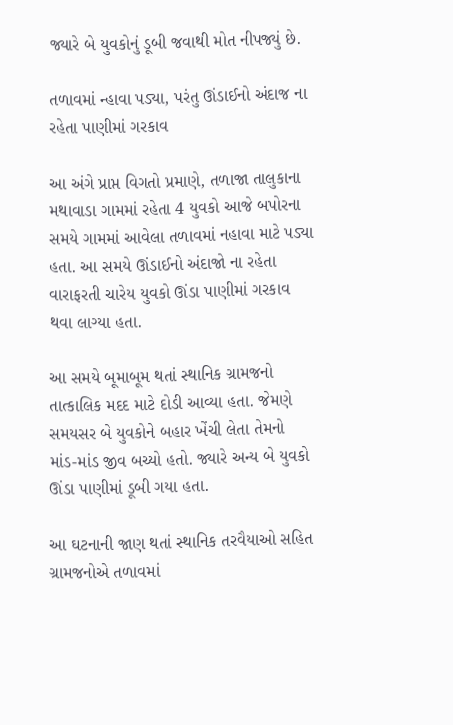જ્યારે બે યુવકોનું ડૂબી જવાથી મોત નીપજ્યું છે.

તળાવમાં ન્હાવા પડ્યા, પરંતુ ઊંડાઈનો અંદાજ ના રહેતા પાણીમાં ગરકાવ

આ અંગે પ્રાપ્ત વિગતો પ્રમાણે, તળાજા તાલુકાના મથાવાડા ગામમાં રહેતા 4 યુવકો આજે બપોરના સમયે ગામમાં આવેલા તળાવમાં નહાવા માટે પડ્યા હતા. આ સમયે ઊંડાઈનો અંદાજો ના રહેતા વારાફરતી ચારેય યુવકો ઊંડા પાણીમાં ગરકાવ થવા લાગ્યા હતા.

આ સમયે બૂમાબૂમ થતાં સ્થાનિક ગ્રામજનો તાત્કાલિક મદદ માટે દોડી આવ્યા હતા. જેમણે સમયસર બે યુવકોને બહાર ખેંચી લેતા તેમનો માંડ-માંડ જીવ બચ્યો હતો. જ્યારે અન્ય બે યુવકો ઊંડા પાણીમાં ડૂબી ગયા હતા.

આ ઘટનાની જાણ થતાં સ્થાનિક તરવૈયાઓ સહિત ગ્રામજનોએ તળાવમાં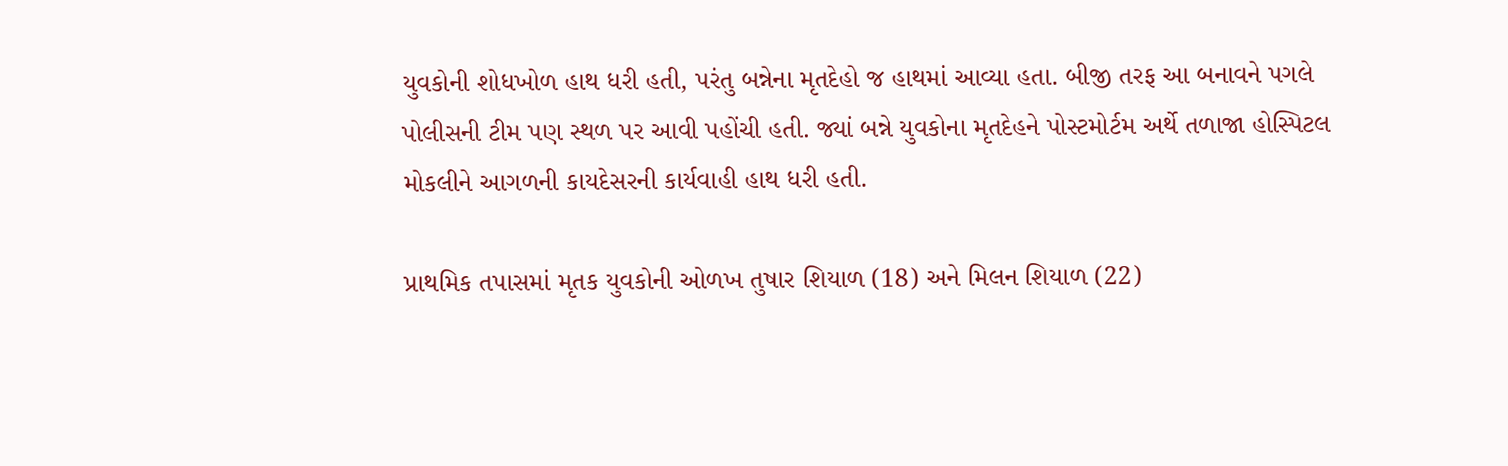યુવકોની શોધખોળ હાથ ધરી હતી, પરંતુ બન્નેના મૃતદેહો જ હાથમાં આવ્યા હતા. બીજી તરફ આ બનાવને પગલે પોલીસની ટીમ પણ સ્થળ પર આવી પહોંચી હતી. જ્યાં બન્ને યુવકોના મૃતદેહને પોસ્ટમોર્ટમ અર્થે તળાજા હોસ્પિટલ મોકલીને આગળની કાયદેસરની કાર્યવાહી હાથ ધરી હતી.

પ્રાથમિક તપાસમાં મૃતક યુવકોની ઓળખ તુષાર શિયાળ (18) અને મિલન શિયાળ (22)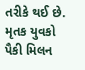તરીકે થઈ છે. મૃતક યુવકો પૈકી મિલન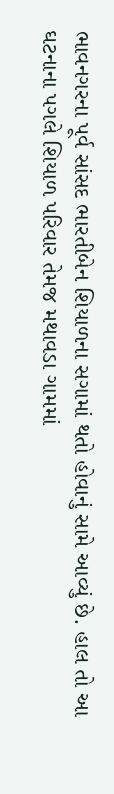ભાવનગરના પૂર્વ સાંસદ ભારતીબેન શિયાળના સગામાં થતો હોવાનું સામે આવ્યું છે. હાલ તો આ ઘટનાના પગલે શિયાળ પરિવાર તેમજ મથાવડા ગામમાં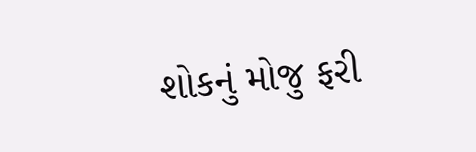શોકનું મોજુ ફરી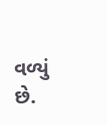વળ્યું છે.